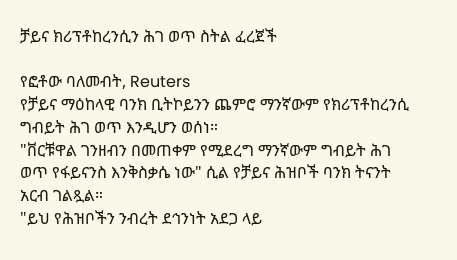ቻይና ክሪፕቶከረንሲን ሕገ ወጥ ስትል ፈረጀች

የፎቶው ባለመብት, Reuters
የቻይና ማዕከላዊ ባንክ ቢትኮይንን ጨምሮ ማንኛውም የክሪፕቶከረንሲ ግብይት ሕገ ወጥ እንዲሆን ወሰነ።
"ቨርቹዋል ገንዘብን በመጠቀም የሚደረግ ማንኛውም ግብይት ሕገ ወጥ የፋይናንስ እንቅስቃሴ ነው" ሲል የቻይና ሕዝቦች ባንክ ትናንት አርብ ገልጿል።
"ይህ የሕዝቦችን ንብረት ደኅንነት አደጋ ላይ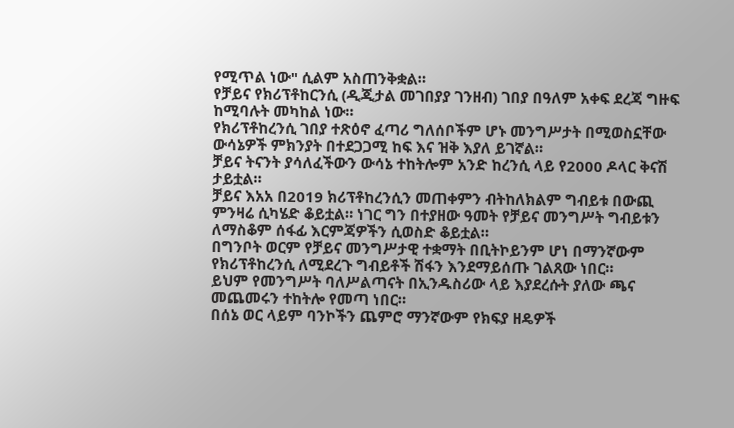የሚጥል ነው" ሲልም አስጠንቅቋል።
የቻይና የክሪፕቶከርንሲ (ዲጂታል መገበያያ ገንዘብ) ገበያ በዓለም አቀፍ ደረጃ ግዙፍ ከሚባሉት መካከል ነው።
የክሪፕቶከረንሲ ገበያ ተጽዕኖ ፈጣሪ ግለሰቦችም ሆኑ መንግሥታት በሚወስኗቸው ውሳኔዎች ምክንያት በተደጋጋሚ ከፍ እና ዝቅ እያለ ይገኛል።
ቻይና ትናንት ያሳለፈችውን ውሳኔ ተከትሎም አንድ ከረንሲ ላይ የ2000 ዶላር ቅናሽ ታይቷል።
ቻይና እአአ በ2019 ክሪፕቶከረንሲን መጠቀምን ብትከለክልም ግብይቱ በውጪ ምንዛሬ ሲካሄድ ቆይቷል። ነገር ግን በተያዘው ዓመት የቻይና መንግሥት ግብይቱን ለማስቆም ሰፋፊ እርምጃዎችን ሲወስድ ቆይቷል።
በግንቦት ወርም የቻይና መንግሥታዊ ተቋማት በቢትኮይንም ሆነ በማንኛውም የክሪፕቶከረንሲ ለሚደረጉ ግብይቶች ሽፋን እንደማይሰጡ ገልጸው ነበር።
ይህም የመንግሥት ባለሥልጣናት በኢንዱስሪው ላይ እያደረሱት ያለው ጫና መጨመሩን ተከትሎ የመጣ ነበር።
በሰኔ ወር ላይም ባንኮችን ጨምሮ ማንኛውም የክፍያ ዘዴዎች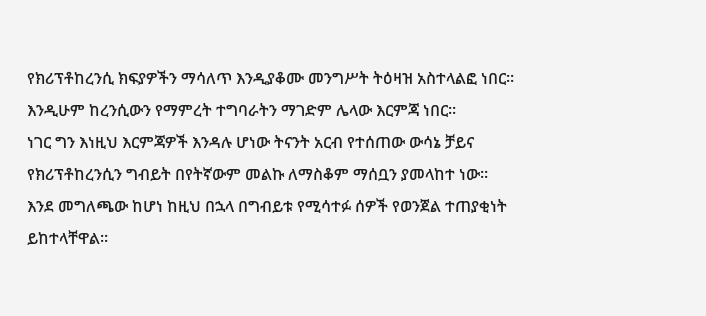የክሪፕቶከረንሲ ክፍያዎችን ማሳለጥ እንዲያቆሙ መንግሥት ትዕዛዝ አስተላልፎ ነበር። እንዲሁም ከረንሲውን የማምረት ተግባራትን ማገድም ሌላው እርምጃ ነበር።
ነገር ግን እነዚህ እርምጃዎች እንዳሉ ሆነው ትናንት አርብ የተሰጠው ውሳኔ ቻይና የክሪፕቶከረንሲን ግብይት በየትኛውም መልኩ ለማስቆም ማሰቧን ያመላከተ ነው።
እንደ መግለጫው ከሆነ ከዚህ በኋላ በግብይቱ የሚሳተፉ ሰዎች የወንጀል ተጠያቂነት ይከተላቸዋል።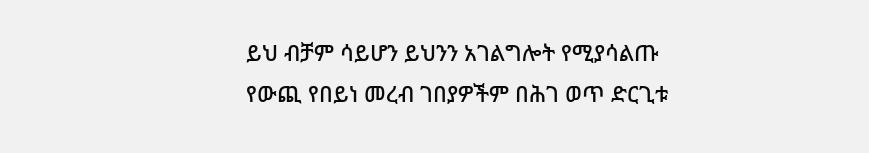ይህ ብቻም ሳይሆን ይህንን አገልግሎት የሚያሳልጡ የውጪ የበይነ መረብ ገበያዎችም በሕገ ወጥ ድርጊቱ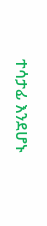ተሳታፊ እንደሆኑ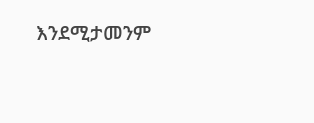እንደሚታመንም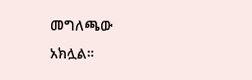መግለጫው አክሏል።